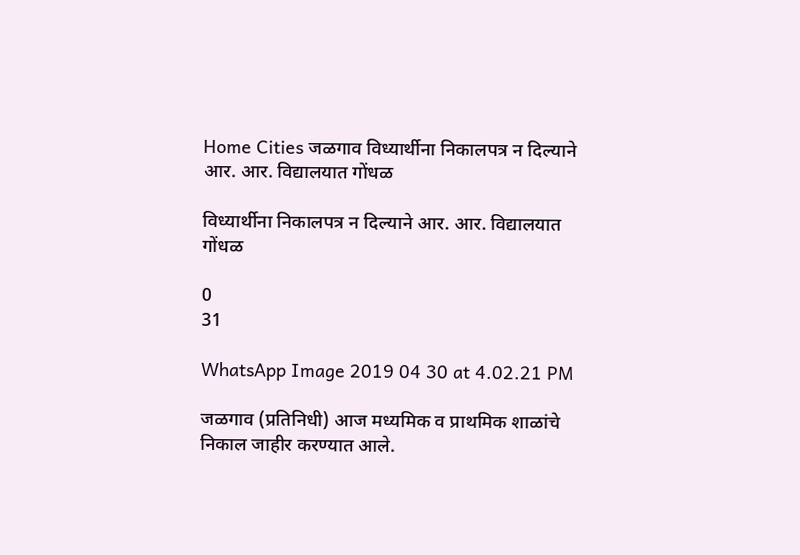Home Cities जळगाव विध्यार्थीना निकालपत्र न दिल्याने आर. आर. विद्यालयात गोंधळ

विध्यार्थीना निकालपत्र न दिल्याने आर. आर. विद्यालयात गोंधळ

0
31

WhatsApp Image 2019 04 30 at 4.02.21 PM

जळगाव (प्रतिनिधी) आज मध्यमिक व प्राथमिक शाळांचे निकाल जाहीर करण्यात आले.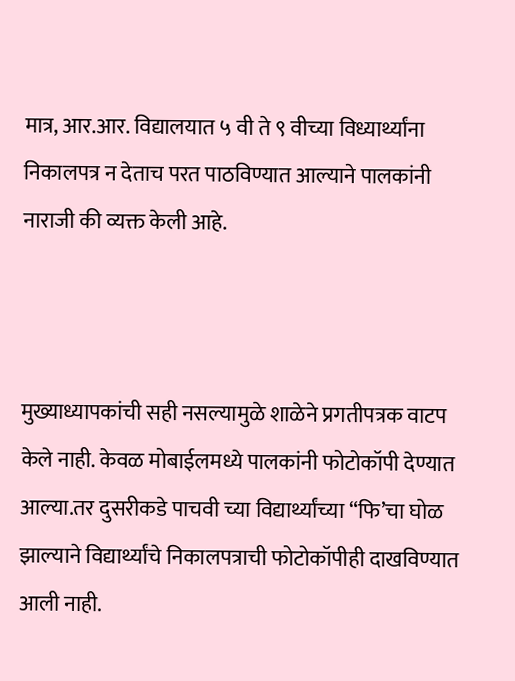मात्र, आर.आर. विद्यालयात ५ वी ते ९ वीच्या विध्यार्थ्यांना निकालपत्र न देताच परत पाठविण्यात आल्याने पालकांनी नाराजी की व्यक्त केली आहे.



मुख्याध्यापकांची सही नसल्यामुळे शाळेने प्रगतीपत्रक वाटप केले नाही. केवळ मोबाईलमध्ये पालकांनी फोटोकॉपी देण्यात आल्या.तर दुसरीकडे पाचवी च्या विद्यार्थ्यांच्या “फि’चा घोळ झाल्याने विद्यार्थ्यांचे निकालपत्राची फोटोकॉपीही दाखविण्यात आली नाही.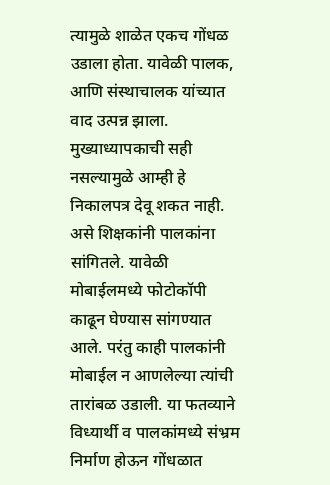त्यामुळे शाळेत एकच गोंधळ उडाला होता. यावेळी पालक, आणि संस्थाचालक यांच्यात वाद उत्पन्न झाला. मुख्याध्यापकाची सही नसल्यामुळे आम्ही हे निकालपत्र देवू शकत नाही. असे शिक्षकांनी पालकांना सांगितले. यावेळी मोबाईलमध्ये फोटोकॉपी काढून घेण्यास सांगण्यात आले. परंतु काही पालकांनी मोबाईल न आणलेल्या त्यांची तारांबळ उडाली. या फतव्याने विध्यार्थी व पालकांमध्ये संभ्रम निर्माण होऊन गोंधळात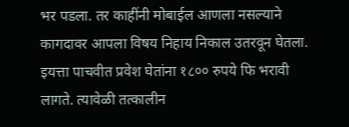भर पडला. तर काहींनी मोबाईल आणला नसल्याने कागदावर आपला विषय निहाय निकाल उतरवून घेतला. इयत्ता पाचवीत प्रवेश घेतांना १८०० रुपये फि भरावी लागते. त्यावेळी तत्कालीन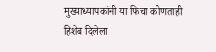मुख्याध्यापकांनी या फिचा कोणताही हिशेब दिलेला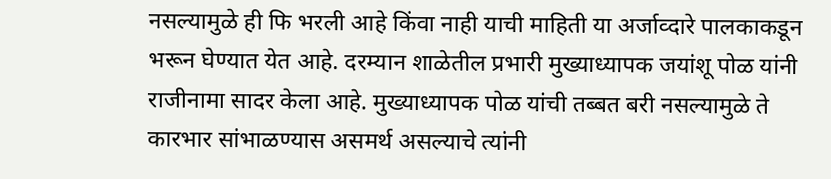नसल्यामुळे ही फि भरली आहे किंवा नाही याची माहिती या अर्जाव्दारे पालकाकडून भरून घेण्यात येत आहे. दरम्यान शाळेतील प्रभारी मुख्याध्यापक जयांशू पोळ यांनी राजीनामा सादर केला आहे. मुख्याध्यापक पोळ यांची तब्बत बरी नसल्यामुळे ते कारभार सांभाळण्यास असमर्थ असल्याचे त्यांनी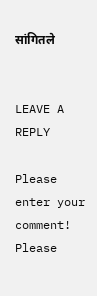सांगितले


LEAVE A REPLY

Please enter your comment!
Please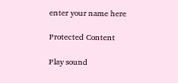enter your name here

Protected Content

Play sound